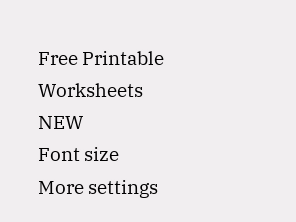Free Printable Worksheets
NEW
Font size
More settings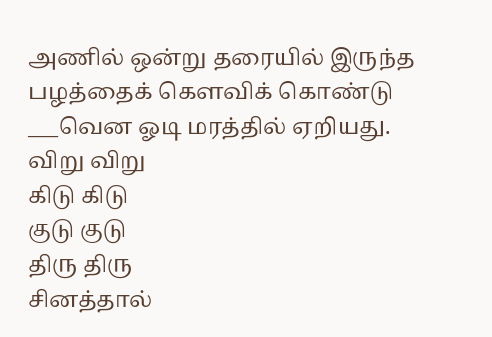அணில் ஒன்று தரையில் இருந்த பழத்தைக் கௌவிக் கொண்டு ___வென ஓடி மரத்தில் ஏறியது.
விறு விறு
கிடு கிடு
குடு குடு
திரு திரு
சினத்தால்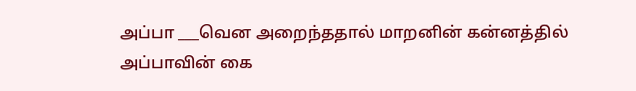அப்பா ___வென அறைந்ததால் மாறனின் கன்னத்தில் அப்பாவின் கை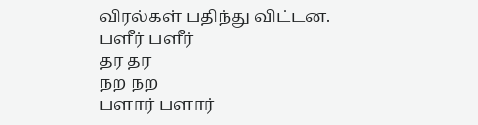விரல்கள் பதிந்து விட்டன.
பளீர் பளீர்
தர தர
நற நற
பளார் பளார்